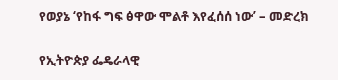የወያኔ ‘የከፋ ግፍ ፅዋው ሞልቶ እየፈሰሰ ነው’ – መድረክ

የኢትዮጵያ ፌዴራላዊ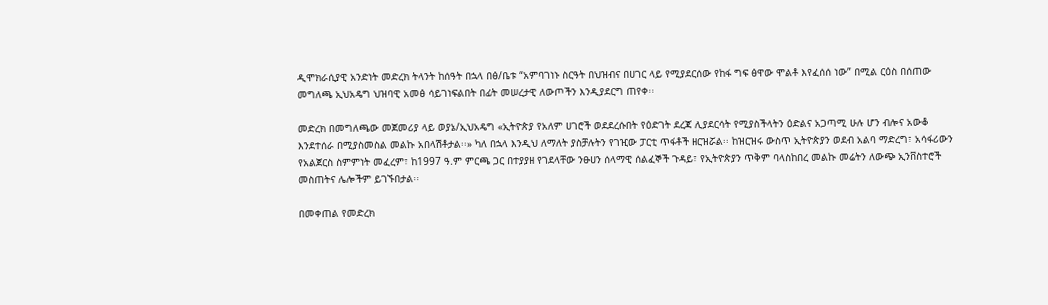ዲሞክራሲያዊ አንድነት መድረክ ትላንት ከሰዓት በኋላ በፅ/ቤቱ “አምባገነኑ ስርዓት በህዝብና በሀገር ላይ የሚያደርሰው የከፋ ግፍ ፅዋው ሞልቶ እየፈሰሰ ነው” በሚል ርዕስ በሰጠው መግለጫ ኢህአዴግ ህዝባዊ አመፅ ሳይገነፍልበት በፊት መሠረታዊ ለውጦችን እንዲያደርግ ጠየቀ፡፡

መድረክ በመግለጫው መጀመሪያ ላይ ወያኔ/ኢህአዴግ «ኢትዮጵያ የአለም ሀገሮች ወደደረሱበት የዕድገት ደረጃ ሊያደርሳት የሚያስችላትን ዕድልና አጋጣሚ ሁሉ ሆን ብሎና አውቆ እንደተሰራ በሚያስመስል መልኩ አበላሽቶታል፡፡» ካለ በኋላ እንዲህ ለማለት ያስቻሉትን የገዢው ፓርቲ ጥፋቶች ዘርዝሯል፡፡ ከዝርዝሩ ውስጥ ኢትዮጵያን ወደብ አልባ ማድረግ፣ አሳፋሪውን የአልጀርስ ስምምነት መፈረም፣ ከ1997 ዓ.ም ምርጫ ጋር በተያያዘ የገደላቸው ንፁሀን ሰላማዊ ሰልፈኞች ጉዳይ፣ የኢትዮጵያን ጥቅም ባላስከበረ መልኩ መሬትን ለውጭ ኢንቨስተሮች መስጠትና ሌሎችም ይገኙበታል፡፡

በመቀጠል የመድረክ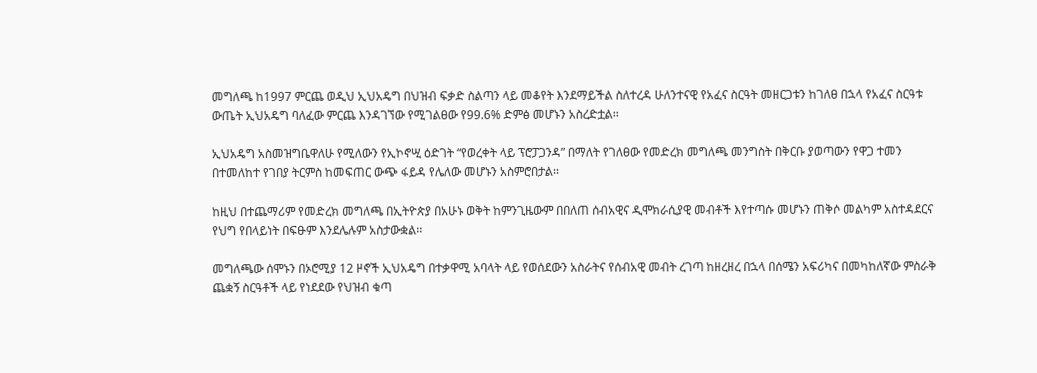መግለጫ ከ1997 ምርጨ ወዲህ ኢህአዴግ በህዝብ ፍቃድ ስልጣን ላይ መቆየት እንደማይችል ስለተረዳ ሁለንተናዊ የአፈና ስርዓት መዘርጋቱን ከገለፀ በኋላ የአፈና ስርዓቱ ውጤት ኢህአዴግ ባለፈው ምርጨ እንዳገኘው የሚገልፀው የ99.6% ድምፅ መሆኑን አስረድቷል፡፡

ኢህአዴግ አስመዝግቤዋለሁ የሚለውን የኢኮኖሢ ዕድገት “የወረቀት ላይ ፕሮፓጋንዳ” በማለት የገለፀው የመድረክ መግለጫ መንግስት በቅርቡ ያወጣውን የዋጋ ተመን በተመለከተ የገበያ ትርምስ ከመፍጠር ውጭ ፋይዳ የሌለው መሆኑን አስምሮበታል፡፡

ከዚህ በተጨማሪም የመድረክ መግለጫ በኢትዮጵያ በአሁኑ ወቅት ከምንጊዜውም በበለጠ ሰብአዊና ዲሞክራሲያዊ መብቶች እየተጣሱ መሆኑን ጠቅሶ መልካም አስተዳደርና የህግ የበላይነት በፍፁም እንደሌሉም አስታውቋል፡፡

መግለጫው ሰሞኑን በኦሮሚያ 12 ዞኖች ኢህአዴግ በተቃዋሚ አባላት ላይ የወሰደውን አስራትና የሰብአዊ መብት ረገጣ ከዘረዘረ በኋላ በሰሜን አፍሪካና በመካከለኛው ምስራቅ ጨቋኝ ስርዓቶች ላይ የነደደው የህዝብ ቁጣ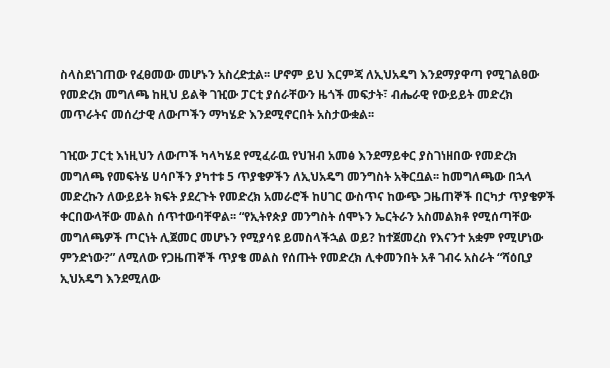ስላስደነገጠው የፈፀመው መሆኑን አስረድቷል፡፡ ሆኖም ይህ እርምጃ ለኢህአዴግ እንደማያዋጣ የሚገልፀው የመድረክ መግለጫ ከዚህ ይልቅ ገዢው ፓርቲ ያሰራቸውን ዜጎች መፍታት፣ ብሔራዊ የውይይት መድረክ መጥራትና መሰረታዊ ለውጦችን ማካሄድ እንደሚኖርበት አስታውቋል፡፡

ገዢው ፓርቲ እነዚህን ለውጦች ካላካሄደ የሚፈራዉ የህዝብ አመፅ እንደማይቀር ያስገነዘበው የመድረክ መግለጫ የመፍትሄ ሀሳቦችን ያካተቱ 5 ጥያቄዎችን ለኢህአዴግ መንግስት አቅርቧል፡፡ ከመግለጫው በኋላ መድረኩን ለውይይት ክፍት ያደረጉት የመድረክ አመራሮች ከሀገር ውስጥና ከውጭ ጋዜጠኞች በርካታ ጥያቄዎች ቀርበውላቸው መልስ ሰጥተውባቸዋል፡፡ “የኢትየጵያ መንግስት ሰሞኑን ኤርትራን አስመልክቶ የሚሰጣቸው መግለጫዎች ጦርነት ሊጀመር መሆኑን የሚያሳዩ ይመስላችኋል ወይ? ከተጀመረስ የእናንተ አቋም የሚሆነው ምንድነው?” ለሚለው የጋዜጠኞች ጥያቄ መልስ የሰጡት የመድረክ ሊቀመንበት አቶ ገብሩ አስራት “ሻዕቢያ ኢህአዴግ እንደሚለው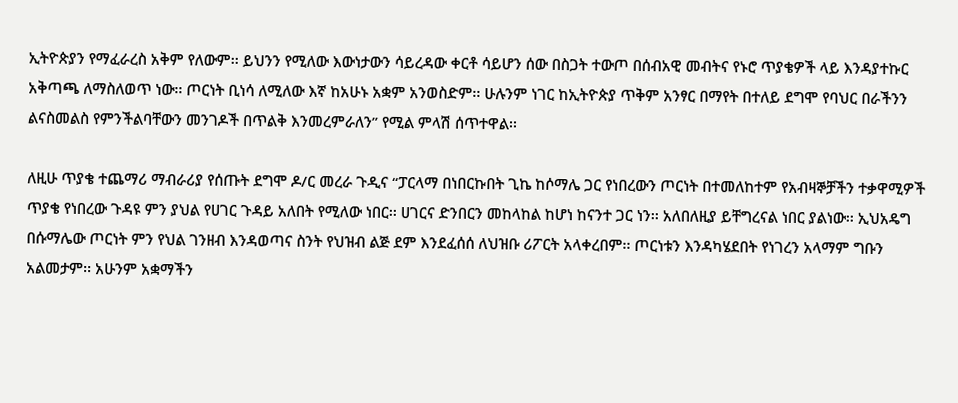ኢትዮጵያን የማፈራረስ አቅም የለውም፡፡ ይህንን የሚለው እውነታውን ሳይረዳው ቀርቶ ሳይሆን ሰው በስጋት ተውጦ በሰብአዊ መብትና የኑሮ ጥያቄዎች ላይ እንዳያተኩር አቅጣጫ ለማስለወጥ ነው፡፡ ጦርነት ቢነሳ ለሚለው እኛ ከአሁኑ አቋም አንወስድም፡፡ ሁሉንም ነገር ከኢትዮጵያ ጥቅም አንፃር በማየት በተለይ ደግሞ የባህር በራችንን ልናስመልስ የምንችልባቸውን መንገዶች በጥልቅ እንመረምራለን” የሚል ምላሽ ሰጥተዋል፡፡

ለዚሁ ጥያቄ ተጨማሪ ማብራሪያ የሰጡት ደግሞ ዶ/ር መረራ ጉዲና “ፓርላማ በነበርኩበት ጊኬ ከሶማሌ ጋር የነበረውን ጦርነት በተመለከተም የአብዛኞቻችን ተቃዋሚዎች ጥያቄ የነበረው ጉዳዩ ምን ያህል የሀገር ጉዳይ አለበት የሚለው ነበር፡፡ ሀገርና ድንበርን መከላከል ከሆነ ከናንተ ጋር ነን፡፡ አለበለዚያ ይቸግረናል ነበር ያልነው፡፡ ኢህአዴግ በሱማሌው ጦርነት ምን የህል ገንዘብ እንዳወጣና ስንት የህዝብ ልጅ ደም እንደፈሰሰ ለህዝቡ ሪፖርት አላቀረበም፡፡ ጦርነቱን እንዳካሄደበት የነገረን አላማም ግቡን አልመታም፡፡ አሁንም አቋማችን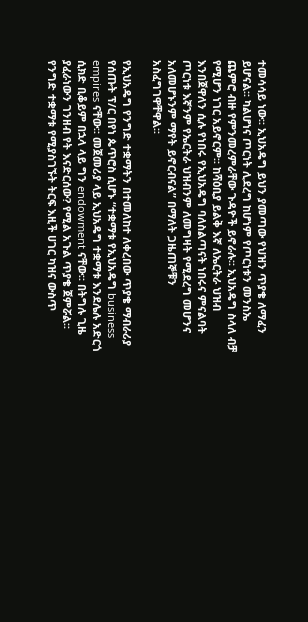ተመሳሳይ ነው፡፡ ኢህአዴግ ይህን ያመጣው የህዝን ጥያቄ ለማፈን ይሆናል፡፡ ካልሆነና ጦርነት ሊደረግ ከሆነም የጦርነቱን መንስኤ ጨምሮ ብዙ የምንመረምራቸው ጉዳዮች ይኖራሉ፡፡ ኢህአዴግ ስላለ ብቻ የሚሆን ነገር አይኖርም፡፡ ከሻዕቢያ ይልቅ እኛ ለኤርትራ ህዝብ እንበጀዋለን ሲሉ የነበሩ የኢህአዴግ ባለስልጣናት ነበሩና ምናልባት ጦርነቱ እኛንም የኤርትራ ህዝብንም ለመግዛት የሚደረግ መሆንና አለመሆኑንም ማየት ይኖርብናል” በማለት ጋዜጠኞቹን አስፈግገዋቸዋል፡፡

የኢህአዴግ የንግድ ተቋማትን በተመለከተ ለቀረበው ጥያቄ ማብራሪያ የሰጡት ፕ/ር በየነ ጴጥሮስ ሲሆኑ “ተቋማቱ የኢህአዴግ business empires ናቸው፡፡ መጀመሪያ ላይ ኢህአዴግ ተቋማቱ እንደሌሉ አድርጎ ሲክድ ቢቆይም በኋላ ላይ ግን endowment ናቸው፡፡ በትግሉ ጊዜ ያፈራነውን ገንዘብ የት እናድርሰው? የሚል አጉል ጥያቄ ጀምሯል፡፡ የንግድ ተቋማቱ የሚያስገኙት ትርፍ እዚች ሀገር ካዝና ውስጥ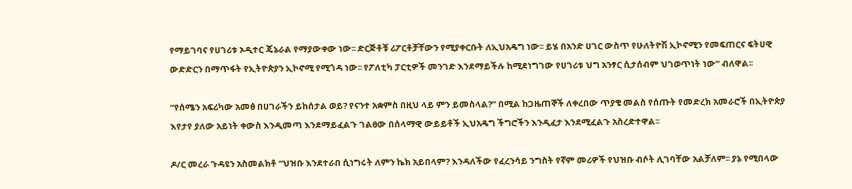የማይገባና የሀገሪቱ ኦዲተር ጄኔራል የማያውቀው ነው፡፡ ድርጅቶቹ ሪፖርቶቻቸውን የሚያቀርቡት ለኢህአዴግ ነው፡፡ ይሄ በአንድ ሀገር ውስጥ የሁለትዮሽ ኢኮኖሚን የመፍጠርና ፍትሀዊ ውድድርን በማጥፋት የኢትዮጵያን ኢኮኖሚ የሚጎዳ ነው፡፡ የፖለቲካ ፓርቲዎች መንገድ እንደማይችሉ ከሚደነግገው የሀገሪቱ ህግ አንፃር ሲታሰብም ህገወጥነት ነው” ብለዋል፡፡

“የሰሜን አፍሪካው አመፅ በሀገራችን ይከሰታል ወይ? የናንተ አቋምስ በዚህ ላይ ምን ይመስላል?” በሚል ከጋዜጠኞች ለቀረበው ጥያቄ መልስ የሰጡት የመድረክ አመራሮች በኢትዮጵያ እየታየ ያለው አይነት ቀውስ እንዲመጣ እንደማይፈልጉ ገልፀው በሰላማዊ ውይይቶች ኢህአዴግ ችግሮችን እንዲፈታ እንደሚፈልጉ አስረድተዋል፡፡

ዶ/ር መረራ ጉዳዩን አስመልክቶ “ህዝቡ እንደተራበ ሲነግሩት ለምን ኬክ አይበላም? እንዳለችው የፈረንሳይ ንግስት የኛም መሪዎች የህዝቡ ብሶት ሊገባቸው አልቻለም፡፡ ያኔ የሚበላው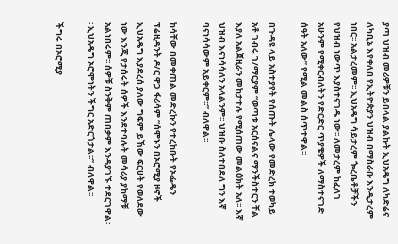ያጣ ህዝብ መሪዎቹን ይበላል ያልኩት ኢህአዴግ ለካድሬና ለካቢኔ እየቀለበ የኢትዮጵያን ህዝብ በማስራቡ እንዲታረም ነበር፡፡ አልታረመም፡፡ ኢህአዴግ ሳይታረም ጐረቤቶቻችን የህዝብ ነውጥ እያስተናገዱ ነው፡፡ ለመታረም ከፈለገ አሁንም የሚቀርብለትን የድርድር ጥያቄዎች ለማስተናገድ ሰዓት አለው” የሚል መልስ ሰጥተዋል፡፡

በጉዳዩ ላይ አስተያየት የሰጡት ሌላው የመድረክ ተወካይ አቶ ገብሩ ገ/ማርያም “ወጣቱ አርሰናልና ማንችስተርን ቸል እያለ አልጀዚራን መከታተሉ የሚሰጠው መልዕክት አለ፡፡ እኛ ህዝብ እናነሳሳለን አላልንም፡፡ ህዝቡ ስለተበደለ ግን እኛ ባናነሳሳውም አይቀርም፡፡” ብለዋል፡፡

ከሳቸው በመቀጠል መድረኩን የተረከቡት የኦፌዴን ፕሬዚዳንት ዶ/ር ዋጋ ፋሪሳም “ሰሞኑን በኦሮሚያ ዞኖች ኢህአዴግ እያደረሰ ያለው ግፍም ይኸው ፍርሀት የወለደው ነው እንጂ የታሰሩት ሰዎች እንደተባሉት መሳሪያ ያከማቹ አልነበሩም፡፡ ሰዎቹ ስንቅም ጠበቃም እንዳያገኙ ተደርገዋል፡፡ ኢህአዴግ ኦሮሞነትን ችግር አድርጎታል፡፡” ብለዋል፡፡

ችግሩ በኦሮሚያ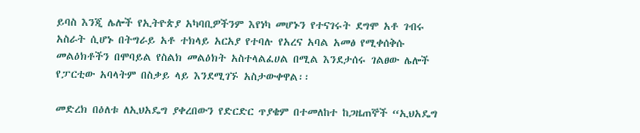ይባስ እንጂ ሌሎች የኢትዮጵያ አካባቢዎችንም እየነካ መሆኑን የተናገሩት ደግሞ አቶ ገብሩ አስራት ሲሆኑ በትግራይ አቶ ተክላይ አርአያ የተባሉ የአረና አባል አመፅ የሚቀሰቅሱ መልዕክቶችን በሞባይል የስልክ መልዕክት አስተላልፈሀል በሚል እንደታሰሩ ገልፀው ሌሎች የፓርቲው አባላትም በስቃይ ላይ እንደሚገኙ አስታውቀዋል፡፡

መድረክ በዕለቱ ለኢህአዴግ ያቀረበውን የድርድር ጥያቄም በተመለከተ ከጋዜጠኞች “ኢህአዴግ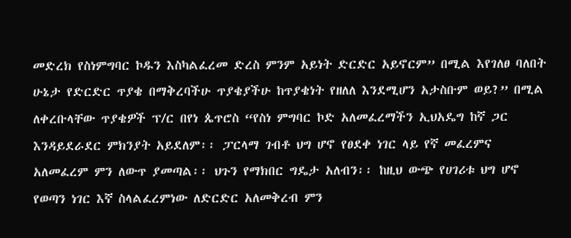መድረክ የስነምግባር ኮዱን እስካልፈረመ ድረስ ምንም አይነት ድርድር አይኖርም” በሚል እየገለፀ ባለበት ሁኔታ የድርድር ጥያቄ በማቅረባችሁ ጥያቄያችሁ ከጥያቄነት የዘለለ እንደሚሆን አታስቡም ወይ?” በሚል ለቀረቡላቸው ጥያቄዎች ፕ/ር በየነ ጴጥሮስ “የስነ ምግባር ኮድ አለመፈረማችን ኢህአዴግ ከኛ ጋር እንዳይደራደር ምክንያት አይደለም፡፡ ፓርላማ ገብቶ ህግ ሆኖ የፀደቀ ነገር ላይ የኛ መፈረምና አለመፈረም ምን ለውጥ ያመጣል፡፡ ህጉን የማክበር ግዴታ አለብን፡፡ ከዚህ ውጭ የሀገሪቱ ህግ ሆኖ የወጣን ነገር እኛ ስላልፈረምነው ለድርድር አለመቅረብ ምን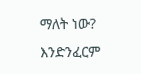ማለት ነው? እንድንፈርም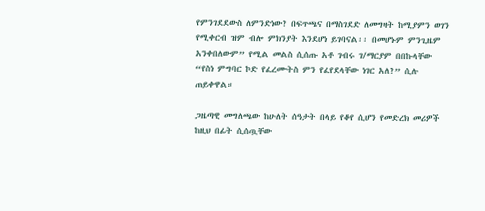የምንገደደውስ ለምንድነው? በፍጥጫና በማስገደድ ለመግዛት ከሚያምን ወገን የሚቀርብ ዝም ብሎ ምክንያት እንደሆነ ይገባናል፡፡ በመሆኑም ምንጊዜም አንቀበለውም” የሚል መልስ ሲሰጡ አቶ ገብሩ ገ/ማርያም በበኩላቸው “የስነ ምግባር ኮድ የፈረሙትስ ምን የፈየደላቸው ነገር አለ?” ሲሉ ጠይቀዋል።

ጋዜጣዊ መግለጫው ከሁለት ሰዓታት በላይ የቆየ ሲሆን የመድረክ መሪዎች ከዚህ በፊት ሲሰጧቸው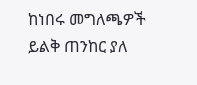ከነበሩ መግለጫዎች ይልቅ ጠንከር ያለ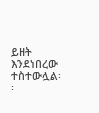ይዘት እንደነበረው ተስተውሏል፡፡